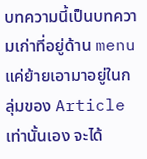บทความนี้เป็นบทความเก่าที่อยู่ด้าน menu แค่ย้ายเอามาอยู่ในกลุ่มของ Article เท่านั้นเอง จะได้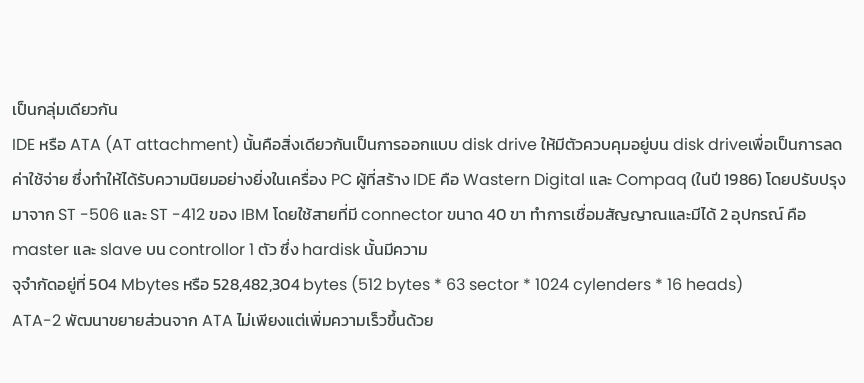เป็นกลุ่มเดียวกัน
IDE หรือ ATA (AT attachment) นั้นคือสิ่งเดียวกันเป็นการออกแบบ disk drive ให้มีตัวควบคุมอยู่บน disk driveเพื่อเป็นการลดค่าใช้จ่าย ซึ่งทำให้ได้รับความนิยมอย่างยิ่งในเครื่อง PC ผู้ที่สร้าง IDE คือ Wastern Digital และ Compaq (ในปี 1986) โดยปรับปรุงมาจาก ST -506 และ ST -412 ของ IBM โดยใช้สายที่มี connector ขนาด 40 ขา ทำการเชื่อมสัญญาณและมีได้ 2 อุปกรณ์ คือ master และ slave บน controllor 1 ตัว ซึ่ง hardisk นั้นมีความ
จุจำกัดอยู่ที่ 504 Mbytes หรือ 528,482,304 bytes (512 bytes * 63 sector * 1024 cylenders * 16 heads)
ATA-2 พัฒนาขยายส่วนจาก ATA ไม่เพียงแต่เพิ่มความเร็วขึ้นด้วย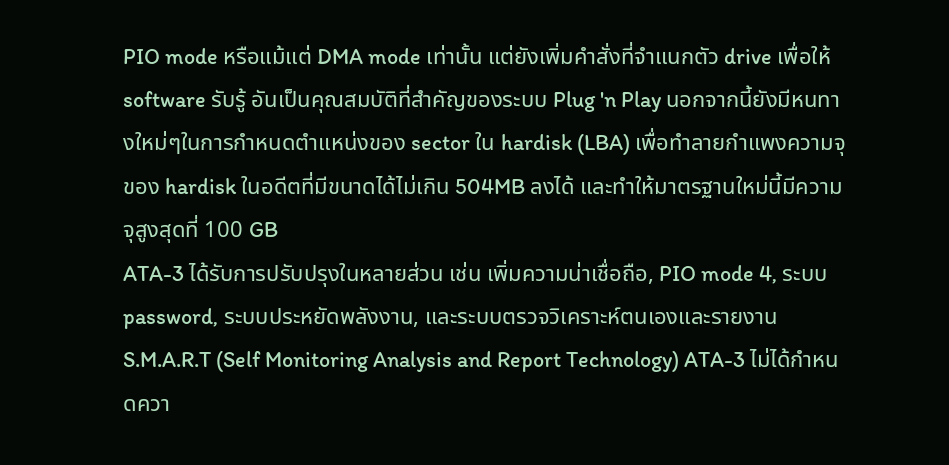PIO mode หรือแม้แต่ DMA mode เท่านั้น แต่ยังเพิ่มคำสั่งที่จำแนกตัว drive เพื่อให้ software รับรู้ อันเป็นคุณสมบัติที่สำคัญของระบบ Plug 'n Play นอกจากนี้ยังมีหนทางใหม่ๆในการกำหนดตำแหน่งของ sector ใน hardisk (LBA) เพื่อทำลายกำแพงความจุของ hardisk ในอดีตที่มีขนาดได้ไม่เกิน 504MB ลงได้ และทำให้มาตรฐานใหม่นี้มีความจุสูงสุดที่ 100 GB
ATA-3 ได้รับการปรับปรุงในหลายส่วน เช่น เพิ่มความน่าเชื่อถือ, PIO mode 4, ระบบ password, ระบบประหยัดพลังงาน, และระบบตรวจวิเคราะห์ตนเองและรายงาน S.M.A.R.T (Self Monitoring Analysis and Report Technology) ATA-3 ไม่ได้กำหนดควา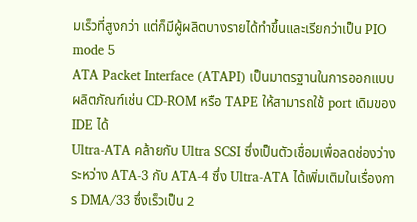มเร็วที่สูงกว่า แต่ก็มีผู้ผลิตบางรายได้ทำขึ้นและเรียกว่าเป็น PIO mode 5
ATA Packet Interface (ATAPI) เป็นมาตรฐานในการออกแบบผลิตภัณฑ์เช่น CD-ROM หรือ TAPE ให้สามารถใช้ port เดิมของ IDE ได้
Ultra-ATA คล้ายกับ Ultra SCSI ซึ่งเป็นตัวเชื่อมเพื่อลดช่องว่างระหว่าง ATA-3 กับ ATA-4 ซึ่ง Ultra-ATA ได้เพิ่มเติมในเรื่องการ DMA/33 ซึ่งเร็วเป็น 2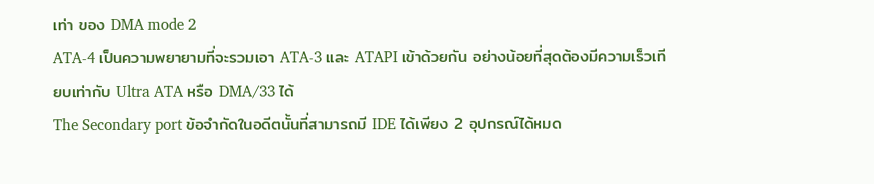เท่า ของ DMA mode 2
ATA-4 เป็นความพยายามที่จะรวมเอา ATA-3 และ ATAPI เข้าด้วยกัน อย่างน้อยที่สุดต้องมีความเร็วเทียบเท่ากับ Ultra ATA หรือ DMA/33 ได้
The Secondary port ข้อจำกัดในอดีตนั้นที่สามารถมี IDE ได้เพียง 2 อุปกรณ์ได้หมด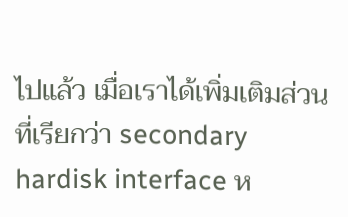ไปแล้ว เมื่อเราได้เพิ่มเติมส่วนที่เรียกว่า secondary hardisk interface ห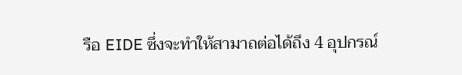รือ EIDE ซึ่งจะทำให้สามาถต่อได้ถึง 4 อุปกรณ์